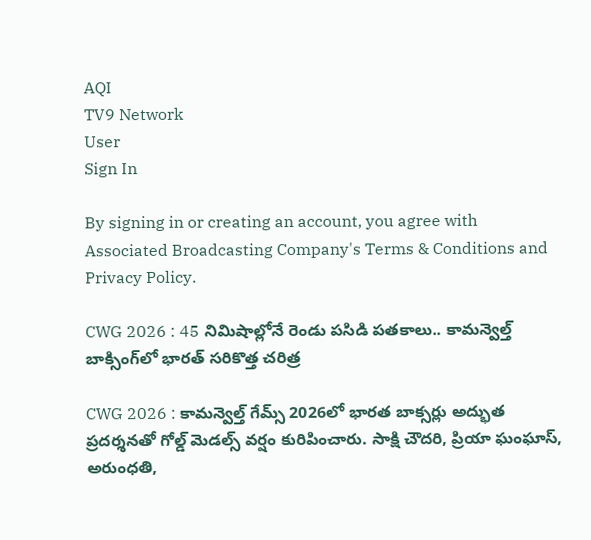AQI
TV9 Network
User
Sign In

By signing in or creating an account, you agree with Associated Broadcasting Company's Terms & Conditions and Privacy Policy.

CWG 2026 : 45 నిమిషాల్లోనే రెండు పసిడి పతకాలు.. కామన్వెల్త్ బాక్సింగ్‌లో భారత్ సరికొత్త చరిత్ర

CWG 2026 : కామన్వెల్త్ గేమ్స్ 2026లో భారత బాక్సర్లు అద్భుత ప్రదర్శనతో గోల్డ్ మెడల్స్ వర్షం కురిపించారు. సాక్షి చౌదరి, ప్రియా ఘంఘాస్, అరుంధతి,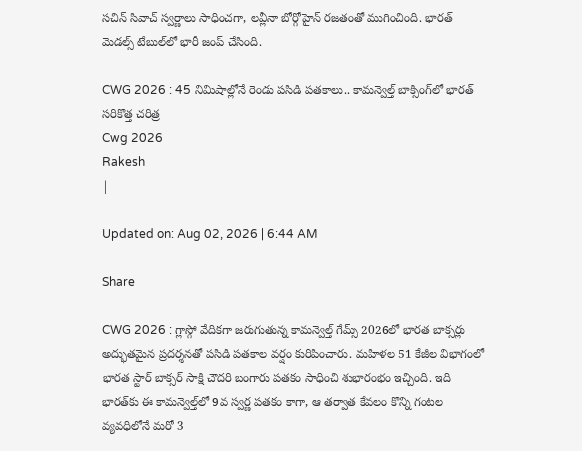సచిన్ సివాచ్ స్వర్ణాలు సాధించగా, లవ్లీనా బోర్గోహైన్ రజతంతో ముగించింది. భారత్ మెడల్స్ టేబుల్‌లో భారీ జంప్ చేసింది.

CWG 2026 : 45 నిమిషాల్లోనే రెండు పసిడి పతకాలు.. కామన్వెల్త్ బాక్సింగ్‌లో భారత్ సరికొత్త చరిత్ర
Cwg 2026
Rakesh
|

Updated on: Aug 02, 2026 | 6:44 AM

Share

CWG 2026 : గ్లాస్గో వేదికగా జరుగుతున్న కామన్వెల్త్ గేమ్స్ 2026లో భారత బాక్సర్లు అద్భుతమైన ప్రదర్శనతో పసిడి పతకాల వర్షం కురిపించారు. మహిళల 51 కేజీల విభాగంలో భారత స్టార్ బాక్సర్ సాక్షి చౌదరి బంగారు పతకం సాధించి శుభారంభం ఇచ్చింది. ఇది భారత్‌కు ఈ కామన్వెల్త్‌లో 9వ స్వర్ణ పతకం కాగా, ఆ తర్వాత కేవలం కొన్ని గంటల వ్యవధిలోనే మరో 3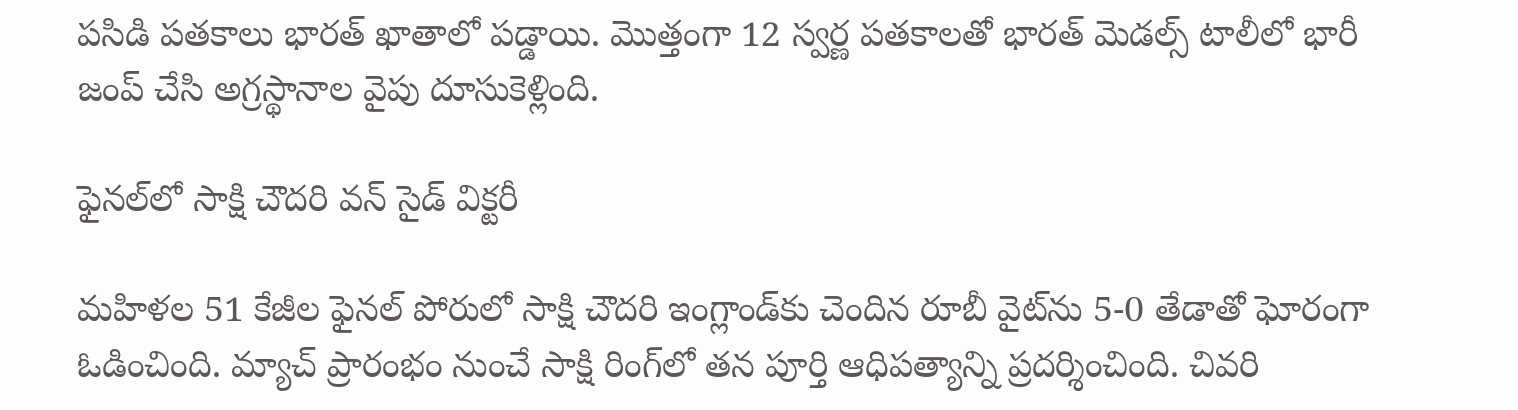పసిడి పతకాలు భారత్ ఖాతాలో పడ్డాయి. మొత్తంగా 12 స్వర్ణ పతకాలతో భారత్ మెడల్స్ టాలీలో భారీ జంప్ చేసి అగ్రస్థానాల వైపు దూసుకెళ్లింది.

ఫైనల్‌లో సాక్షి చౌదరి వన్ సైడ్ విక్టరీ

మహిళల 51 కేజీల ఫైనల్ పోరులో సాక్షి చౌదరి ఇంగ్లాండ్‌కు చెందిన రూబీ వైట్‌ను 5-0 తేడాతో ఘోరంగా ఓడించింది. మ్యాచ్ ప్రారంభం నుంచే సాక్షి రింగ్‌లో తన పూర్తి ఆధిపత్యాన్ని ప్రదర్శించింది. చివరి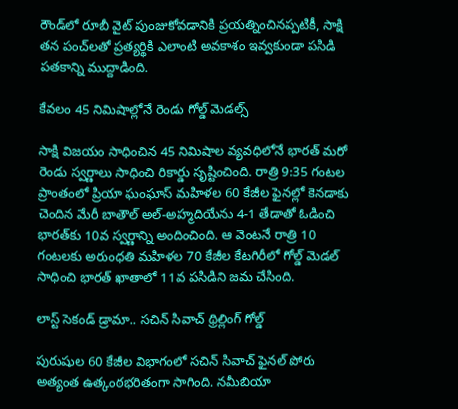రౌండ్‌లో రూబీ వైట్ పుంజుకోవడానికి ప్రయత్నించినప్పటికీ, సాక్షి తన పంచ్‌లతో ప్రత్యర్థికి ఎలాంటి అవకాశం ఇవ్వకుండా పసిడి పతకాన్ని ముద్దాడింది.

కేవలం 45 నిమిషాల్లోనే రెండు గోల్డ్ మెడల్స్

సాక్షి విజయం సాధించిన 45 నిమిషాల వ్యవధిలోనే భారత్ మరో రెండు స్వర్ణాలు సాధించి రికార్డు సృష్టించింది. రాత్రి 9:35 గంటల ప్రాంతంలో ప్రియా ఘంఘాస్ మహిళల 60 కేజీల ఫైనల్లో కెనడాకు చెందిన మేరీ బాతౌల్ అల్-అహ్మదియేను 4-1 తేడాతో ఓడించి భారత్‌కు 10వ స్వర్ణాన్ని అందించింది. ఆ వెంటనే రాత్రి 10 గంటలకు అరుంధతి మహిళల 70 కేజీల కేటగిరీలో గోల్డ్ మెడల్ సాధించి భారత్ ఖాతాలో 11వ పసిడిని జమ చేసింది.

లాస్ట్ సెకండ్ డ్రామా.. సచిన్ సివాచ్ థ్రిల్లింగ్ గోల్డ్

పురుషుల 60 కేజీల విభాగంలో సచిన్ సివాచ్ ఫైనల్ పోరు అత్యంత ఉత్కంఠభరితంగా సాగింది. నమీబియా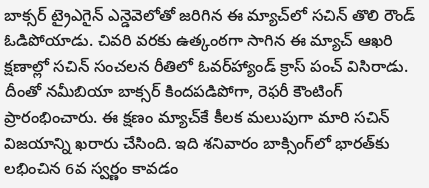బాక్సర్ ట్రైఎగైన్ ఎన్డెవెలోతో జరిగిన ఈ మ్యాచ్‌లో సచిన్ తొలి రౌండ్ ఓడిపోయాడు. చివరి వరకు ఉత్కంఠగా సాగిన ఈ మ్యాచ్ ఆఖరి క్షణాల్లో సచిన్ సంచలన రీతిలో ఓవర్‌హ్యాండ్ క్రాస్ పంచ్ విసిరాడు. దీంతో నమీబియా బాక్సర్ కిందపడిపోగా, రెఫరీ కౌంటింగ్ ప్రారంభించారు. ఈ క్షణం మ్యాచ్‌కే కీలక మలుపుగా మారి సచిన్ విజయాన్ని ఖరారు చేసింది. ఇది శనివారం బాక్సింగ్‌లో భారత్‌కు లభించిన 6వ స్వర్ణం కావడం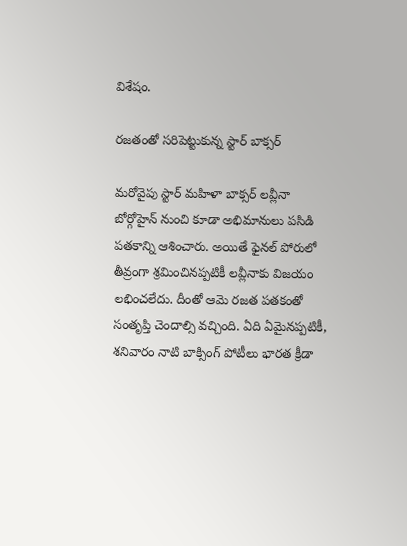విశేషం.

రజతంతో సరిపెట్టుకున్న స్టార్ బాక్సర్

మరోవైపు స్టార్ మహిళా బాక్సర్ లవ్లీనా బోర్గోహైన్ నుంచి కూడా అభిమానులు పసిడి పతకాన్ని ఆశించారు. అయితే ఫైనల్ పోరులో తీవ్రంగా శ్రమించినప్పటికీ లవ్లీనాకు విజయం లభించలేదు. దీంతో ఆమె రజత పతకంతో సంతృప్తి చెందాల్సి వచ్చింది. ఏది ఏమైనప్పటికీ, శనివారం నాటి బాక్సింగ్ పోటీలు భారత క్రీడా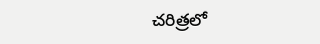చరిత్రలో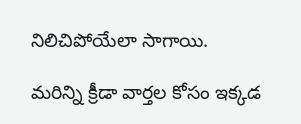నిలిచిపోయేలా సాగాయి.

మరిన్ని క్రీడా వార్తల కోసం ఇక్కడ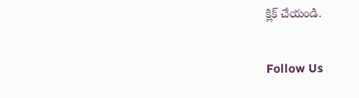క్లిక్ చేయండి.

Follow Us